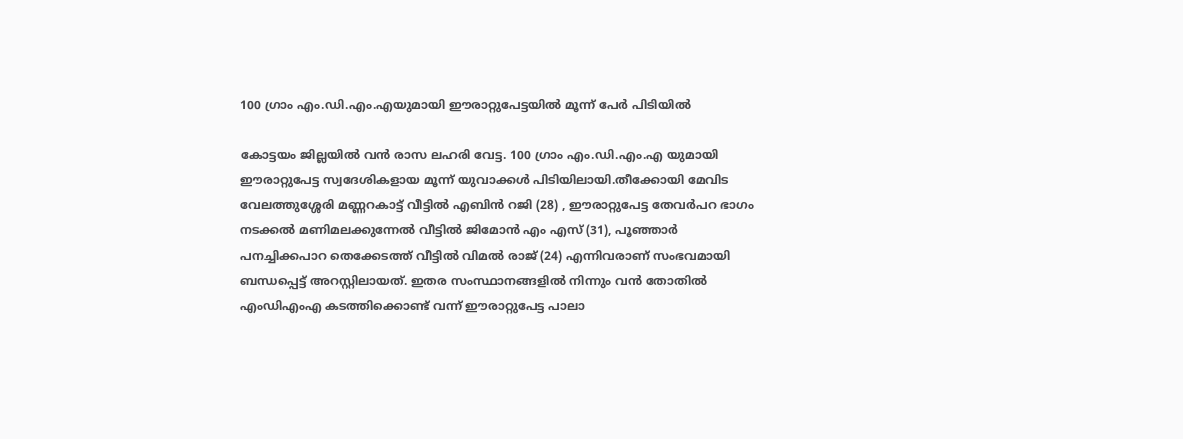100 ഗ്രാം എം.ഡി.എം.എയുമായി ഈരാറ്റുപേട്ടയിൽ മൂന്ന് പേർ പിടിയിൽ

കോട്ടയം ജില്ലയിൽ വൻ രാസ ലഹരി വേട്ട. 100 ഗ്രാം എം.ഡി.എം.എ യുമായി ഈരാറ്റുപേട്ട സ്വദേശികളായ മൂന്ന് യുവാക്കൾ പിടിയിലായി.തീക്കോയി മേവിട വേലത്തുശ്ശേരി മണ്ണറകാട്ട് വീട്ടിൽ എബിൻ റജി (28) , ഈരാറ്റുപേട്ട തേവർപറ ഭാഗം നടക്കൽ മണിമലക്കുന്നേൽ വീട്ടിൽ ജിമോൻ എം എസ് (31), പൂഞ്ഞാർ പനച്ചിക്കപാറ തെക്കേടത്ത് വീട്ടിൽ വിമൽ രാജ് (24) എന്നിവരാണ് സംഭവമായി ബന്ധപ്പെട്ട് അറസ്റ്റിലായത്. ഇതര സംസ്ഥാനങ്ങളിൽ നിന്നും വൻ തോതിൽ എംഡിഎംഎ കടത്തിക്കൊണ്ട് വന്ന് ഈരാറ്റുപേട്ട പാലാ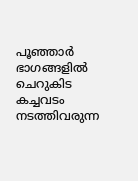പൂഞ്ഞാർ ഭാഗങ്ങളിൽ ചെറുകിട കച്ചവടം നടത്തിവരുന്ന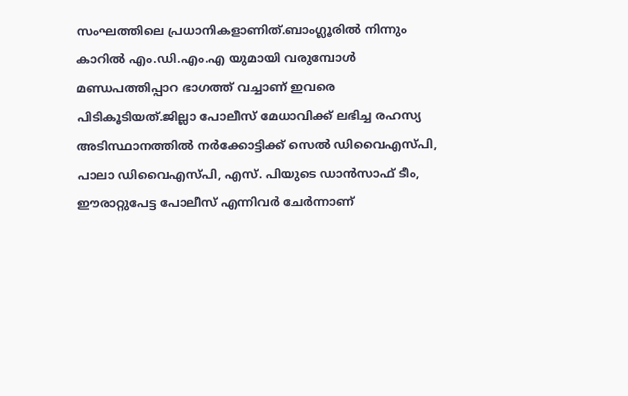സംഘത്തിലെ പ്രധാനികളാണിത്.ബാംഗ്ലൂരിൽ നിന്നും കാറിൽ എം.ഡി.എം.എ യുമായി വരുമ്പോൾ മണ്ഡപത്തിപ്പാറ ഭാഗത്ത് വച്ചാണ് ഇവരെ പിടികൂടിയത്.ജില്ലാ പോലീസ് മേധാവിക്ക് ലഭിച്ച രഹസ്യ അടിസ്ഥാനത്തിൽ നർക്കോട്ടിക്ക് സെൽ ഡിവൈഎസ്പി, പാലാ ഡിവൈഎസ്പി, എസ്. പിയുടെ ഡാൻസാഫ് ടീം, ഈരാറ്റുപേട്ട പോലീസ് എന്നിവർ ചേർന്നാണ്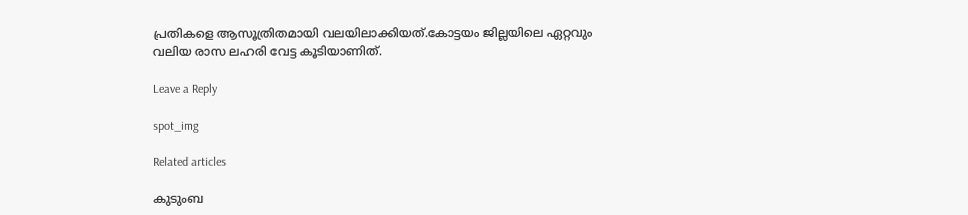പ്രതികളെ ആസൂത്രിതമായി വലയിലാക്കിയത്.കോട്ടയം ജില്ലയിലെ ഏറ്റവും വലിയ രാസ ലഹരി വേട്ട കൂടിയാണിത്.

Leave a Reply

spot_img

Related articles

കുടുംബ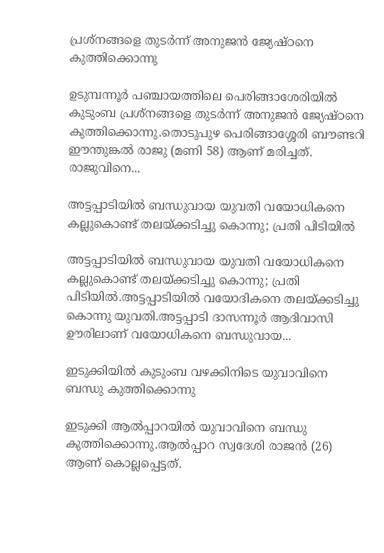പ്രശ്‌നങ്ങളെ തുടര്‍ന്ന് അനുജന്‍ ജ്യേഷ്ഠനെ കുത്തിക്കൊന്നു

ഉടുമ്പന്നൂര്‍ പഞ്ചായത്തിലെ പെരിങ്ങാശേരിയില്‍ കുടുംബ പ്രശ്‌നങ്ങളെ തുടര്‍ന്ന് അനുജന്‍ ജ്യേഷ്ഠനെ കുത്തിക്കൊന്നു.തൊടുപുഴ പെരിങ്ങാശ്ശേരി ബൗണ്ടറി ഈന്തുങ്കല്‍ രാജു (മണി 58) ആണ് മരിച്ചത്. രാജുവിനെ...

അട്ടപ്പാടിയില്‍ ബന്ധുവായ യുവതി വയോധികനെ കല്ലുകൊണ്ട് തലയ്ക്കടിച്ചു കൊന്നു; പ്രതി പിടിയില്‍

അട്ടപ്പാടിയില്‍ ബന്ധുവായ യുവതി വയോധികനെ കല്ലുകൊണ്ട് തലയ്ക്കടിച്ചു കൊന്നു; പ്രതി പിടിയില്‍.അട്ടപ്പാടിയില്‍ വയോദികനെ തലയ്ക്കടിച്ചു കൊന്നു യുവതി.അട്ടപ്പാടി ദാസന്നൂര്‍ ആദിവാസി ഊരിലാണ് വയോധികനെ ബന്ധുവായ...

ഇടുക്കിയിൽ കുടുംബ വഴക്കിനിടെ യുവാവിനെ ബന്ധു കുത്തിക്കൊന്നു

ഇടുക്കി ആൽപ്പാറയിൽ യുവാവിനെ ബന്ധു കുത്തിക്കൊന്നു.ആൽപ്പാറ സ്വദേശി രാജൻ (26) ആണ് കൊല്ലപ്പെട്ടത്.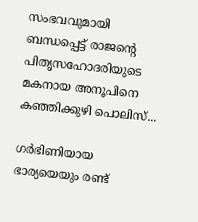സംഭവവുമായി ബന്ധപ്പെട്ട് രാജന്റെ പിതൃസഹോദരിയുടെ മകനായ അനൂപിനെ കഞ്ഞിക്കുഴി പൊലിസ്...

ഗർഭിണിയായ ഭാര്യയെയും രണ്ട്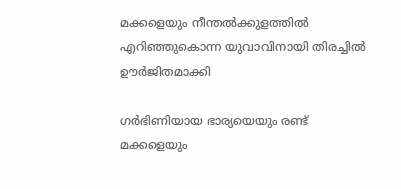മക്കളെയും നീന്തല്‍ക്കുളത്തില്‍ എറിഞ്ഞുകൊന്ന യുവാവിനായി തിരച്ചില്‍ ഊർജിതമാക്കി

ഗർഭിണിയായ ഭാര്യയെയും രണ്ട് മക്കളെയും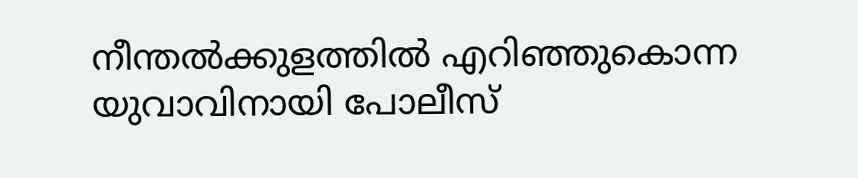നീന്തല്‍ക്കുളത്തില്‍ എറിഞ്ഞുകൊന്ന യുവാവിനായി പോലീസ്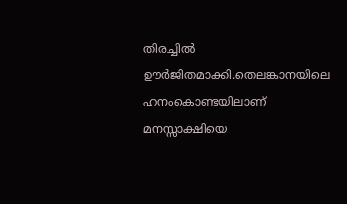തിരച്ചില്‍ ഊർജിതമാക്കി.തെലങ്കാനയിലെ ഹനംകൊണ്ടയിലാണ് മനസ്സാക്ഷിയെ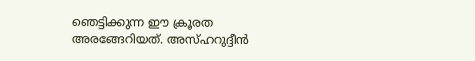ഞെട്ടിക്കുന്ന ഈ ക്രൂരത അരങ്ങേറിയത്. അസ്ഹറുദ്ദീൻ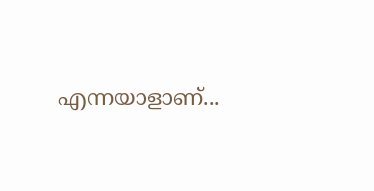എന്നയാളാണ്...